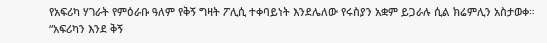የአፍሪካ ሃገራት የምዕራቡ ዓለም የቅኝ ግዛት ፖሊሲ ተቀባይነት እንደሌለው የሩስያን አቋም ይጋራሉ ሲል ክሬምሊን አስታወቀ።
“አፍሪካን እንደ ቅኝ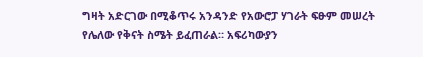ግዛት አድርገው በሚቆጥሩ አንዳንድ የአውሮፓ ሃገራት ፍፁም መሠረት የሌለው የቅናት ስሜት ይፈጠራል። አፍሪካውያን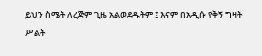ይህን ስሜት ለረጅም ጊዜ አልወደዱትም ፤ እናም በአዲሱ የቅኝ ግዛት ሥልት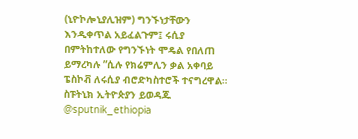(ኒዮኮሎኒያሊዝም) ግንኙነታቸውን እንዲቀጥል አይፈልጉም፤ ሩሲያ በምትከተለው የግንኙነት ሞዴል የበለጠ ይማረካሉ ”ሲሉ የክሬምሊን ቃል አቀባይ ፔስኮቭ ለሩሲያ ብሮድካስተሮች ተናግረዋል።
ስፑትኒክ ኢትዮጵያን ይወዳጁ @sputnik_ethiopia